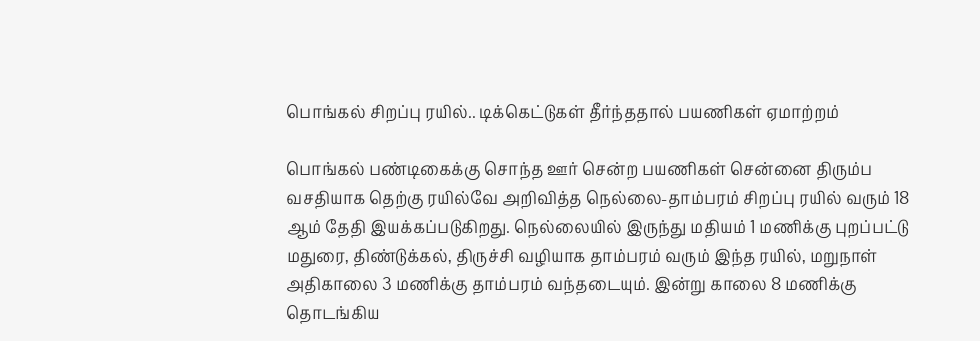பொங்கல் சிறப்பு ரயில்.. டிக்கெட்டுகள் தீர்ந்ததால் பயணிகள் ஏமாற்றம்

பொங்கல் பண்டிகைக்கு சொந்த ஊர் சென்ற பயணிகள் சென்னை திரும்ப வசதியாக தெற்கு ரயில்வே அறிவித்த நெல்லை-தாம்பரம் சிறப்பு ரயில் வரும் 18 ஆம் தேதி இயக்கப்படுகிறது. நெல்லையில் இருந்து மதியம் 1 மணிக்கு புறப்பட்டு மதுரை, திண்டுக்கல், திருச்சி வழியாக தாம்பரம் வரும் இந்த ரயில், மறுநாள் அதிகாலை 3 மணிக்கு தாம்பரம் வந்தடையும். இன்று காலை 8 மணிக்கு தொடங்கிய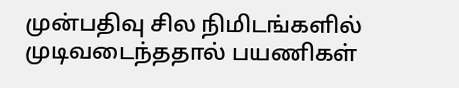முன்பதிவு சில நிமிடங்களில் முடிவடைந்ததால் பயணிகள்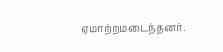ஏமாற்றமடைந்தனர்.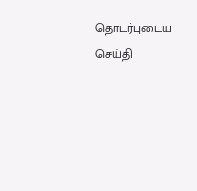தொடர்புடைய செய்தி